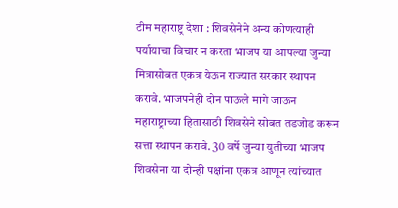टीम महाराष्ट्र देशा : शिवसेनेने अन्य कोणत्याही पर्यायाचा विचार न करता भाजप या आपल्या जुन्या मित्रासोबत एकत्र येऊन राज्यात सरकार स्थापन करावे. भाजपनेही दोन पाऊले मागे जाऊन महाराष्ट्राच्या हितासाठी शिवसेने सोबत तडजोड करून सत्ता स्थापन करावे. 30 वर्षे जुन्या युतीच्या भाजप शिवसेना या दोन्ही पक्षांना एकत्र आणून त्यांच्यात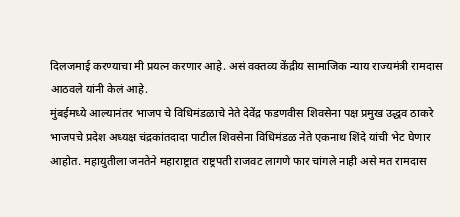दिलजमाई करण्याचा मी प्रयत्न करणार आहे. असं वक्तव्य केंद्रीय सामाजिक न्याय राज्यमंत्री रामदास आठवले यांनी केलं आहे.
मुंबईमध्ये आल्यानंतर भाजप चे विधिमंडळाचे नेते देवेंद्र फडणवीस शिवसेना पक्ष प्रमुख उद्धव ठाकरे भाजपचे प्रदेश अध्यक्ष चंद्रकांतदादा पाटील शिवसेना विधिमंडळ नेते एकनाथ शिंदे यांची भेट घेणार आहोत. महायुतीला जनतेने महाराष्ट्रात राष्ट्रपती राजवट लागणे फार चांगले नाही असे मत रामदास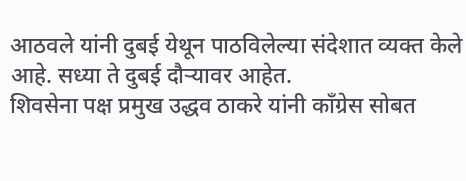आठवले यांनी दुबई येथून पाठविलेल्या संदेशात व्यक्त केले आहे. सध्या ते दुबई दौऱ्यावर आहेत.
शिवसेना पक्ष प्रमुख उद्धव ठाकरे यांनी काँग्रेस सोबत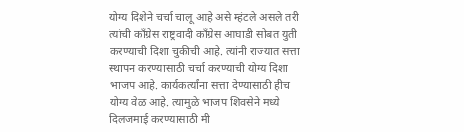योग्य दिशेने चर्चा चालू आहे असे म्हंटले असले तरी त्यांची काँग्रेस राष्ट्रवादी काँग्रेस आघाडी सोबत युती करण्याची दिशा चुकीची आहे. त्यांनी राज्यात सत्ता स्थापन करण्यासाठी चर्चा करण्याची योग्य दिशा भाजप आहे. कार्यकर्त्यांना सत्ता देण्यासाठी हीच योग्य वेळ आहे. त्यामुळे भाजप शिवसेने मध्ये दिलजमाई करण्यासाठी मी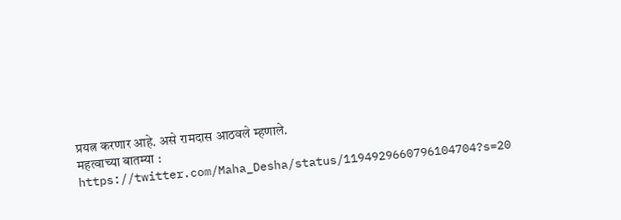प्रयत्न करणार आहे. असे रामदास आठवले म्हणाले.
महत्वाच्या बातम्या :
https://twitter.com/Maha_Desha/status/1194929660796104704?s=20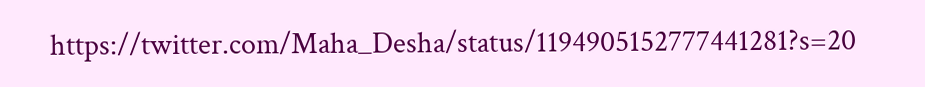https://twitter.com/Maha_Desha/status/1194905152777441281?s=20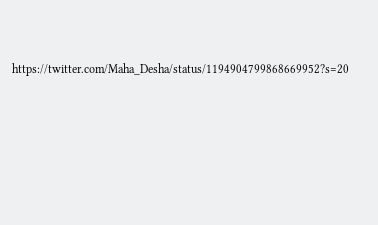https://twitter.com/Maha_Desha/status/1194904799868669952?s=20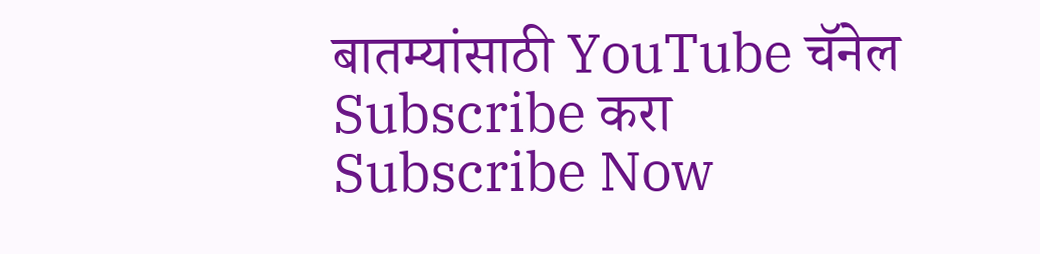बातम्यांसाठी YouTube चॅनेल Subscribe करा
Subscribe Now